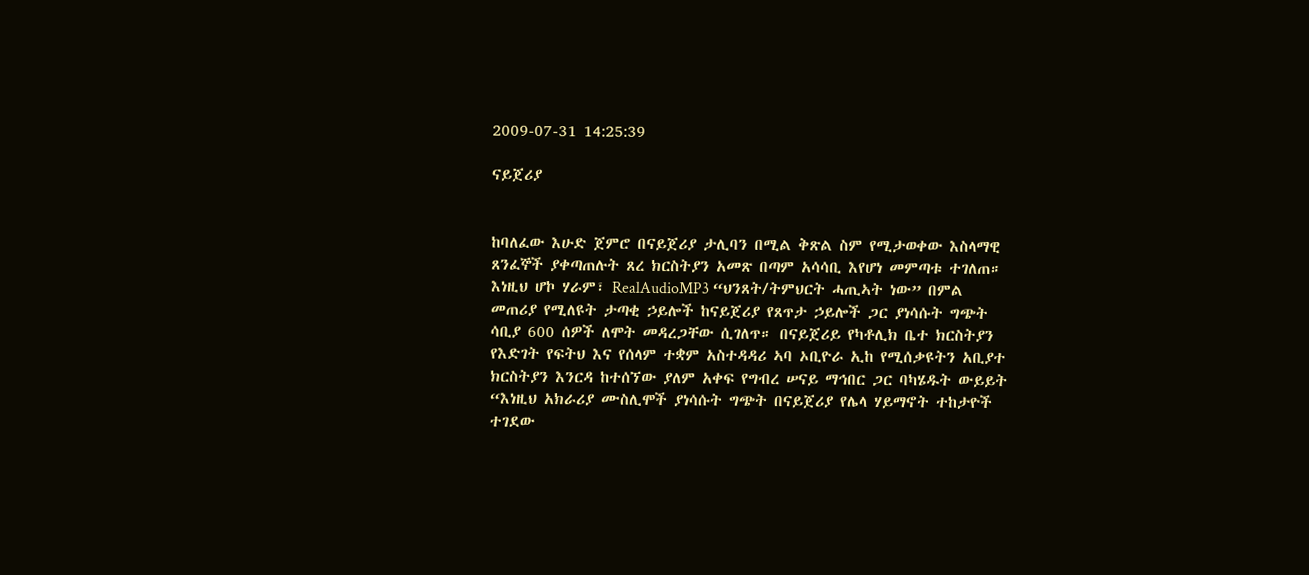2009-07-31 14:25:39

ናይጀሪያ


ከባለፈው እሁድ ጀምሮ በናይጀሪያ ታሊባን በሚል ቅጽል ስም የሚታወቀው እስላማዊ ጸንፈኞች ያቀጣጠሉት ጸረ ክርስትያን አመጽ በጣም አሳሳቢ እየሆነ መምጣቱ ተገለጠ። እነዚህ ሆኮ ሃራም፣ RealAudioMP3 “ህንጸት/ትምህርት ሓጢኣት ነው” በምል መጠሪያ የሚለዩት ታጣቂ ኃይሎች ከናይጀሪያ የጸጥታ ኃይሎች ጋር ያነሳሱት ግጭት ሳቢያ 600 ሰዎች ለሞት መዳረጋቸው ሲገለጥ። በናይጀሪይ የካቶሊክ ቤተ ክርስትያን የእድገት የፍትህ እና የሰላም ተቋም አስተዳዳሪ ኣባ ኦቢዮራ ኢከ የሚሰቃዩትን አቢያተ ክርስትያን እንርዳ ከተሰኘው ያለም አቀፍ የግብረ ሠናይ ማኅበር ጋር ባካሄዱት ውይይት “እነዚህ አክራሪያ ሙስሊሞች ያነሳሱት ግጭት በናይጀሪያ የሌላ ሃይማኖት ተከታዮች ተገደው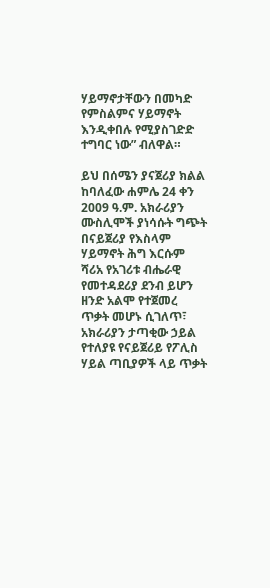ሃይማኖታቸውን በመካድ የምስልምና ሃይማኖት እንዲቀበሉ የሚያስገድድ ተግባር ነው” ብለዋል።

ይህ በሰሜን ያናጀሪያ ክልል ከባለፈው ሐምሌ 24 ቀን 2009 ዓ.ም. አክራሪያን ሙስሊሞች ያነሳሱት ግጭት በናይጀሪያ የእስላም ሃይማኖት ሕግ እርሱም ሻሪአ የአገሪቱ ብሔራዊ የመተዳደሪያ ደንብ ይሆን ዘንድ አልሞ የተጀመረ ጥቃት መሆኑ ሲገለጥ፣ አክራሪያን ታጣቂው ኃይል የተለያዩ የናይጀሪይ የፖሊስ ሃይል ጣቢያዎች ላይ ጥቃት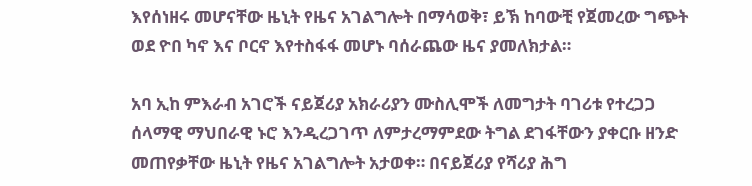እየሰነዘሩ መሆናቸው ዜኒት የዜና አገልግሎት በማሳወቅ፣ ይኽ ከባውቺ የጀመረው ግጭት ወደ ዮበ ካኖ እና ቦርኖ እየተስፋፋ መሆኑ ባሰራጨው ዜና ያመለክታል።

አባ ኢከ ምእራብ አገሮች ናይጀሪያ አክራሪያን ሙስሊሞች ለመግታት ባገሪቱ የተረጋጋ ሰላማዊ ማህበራዊ ኑሮ እንዲረጋገጥ ለምታረማምደው ትግል ደገፋቸውን ያቀርቡ ዘንድ መጠየቃቸው ዜኒት የዜና አገልግሎት አታወቀ። በናይጀሪያ የሻሪያ ሕግ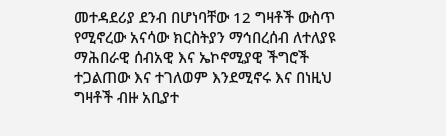መተዳደሪያ ደንብ በሆነባቸው 12 ግዛቶች ውስጥ የሚኖረው አናሳው ክርስትያን ማኅበረሰብ ለተለያዩ ማሕበራዊ ሰብአዊ እና ኤኮኖሚያዊ ችግሮች ተጋልጠው እና ተገለወም እንደሚኖሩ እና በነዚህ ግዛቶች ብዙ አቢያተ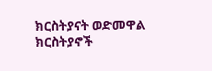ክርስትያናት ወድመዋል ክርስትያኖች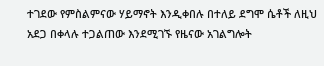ተገደው የምስልምናው ሃይማኖት እንዲቀበሉ በተለይ ደግሞ ሴቶች ለዚህ አደጋ በቀላሉ ተጋልጠው እንደሚገኙ የዜናው አገልግሎት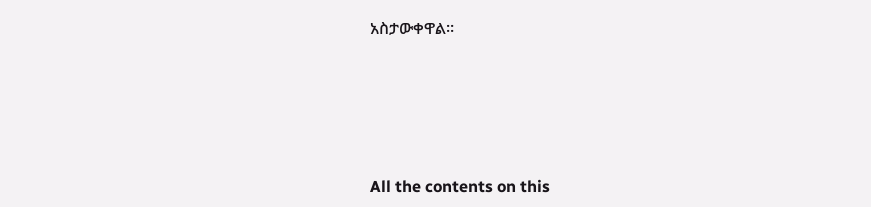አስታውቀዋል።








All the contents on this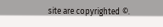site are copyrighted ©.